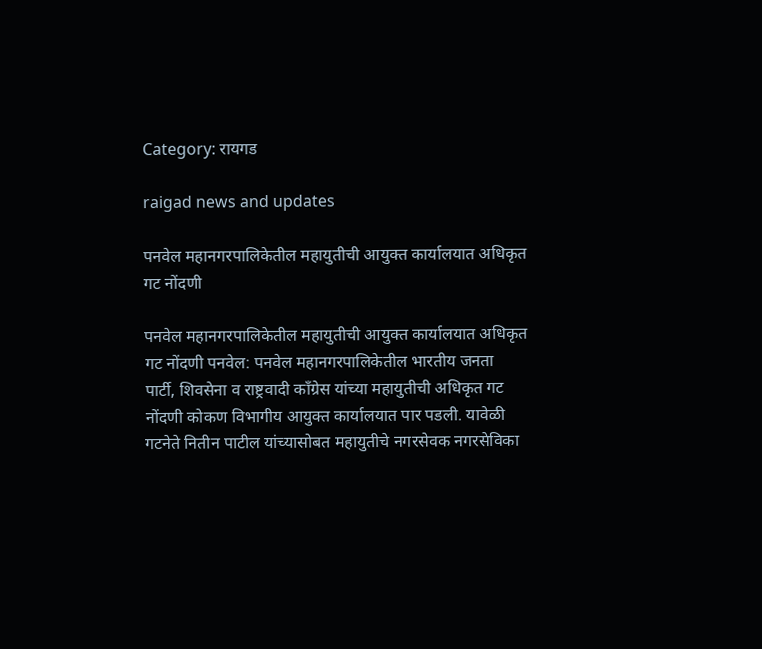Category: रायगड

raigad news and updates

पनवेल महानगरपालिकेतील महायुतीची आयुक्त कार्यालयात अधिकृत गट नोंदणी

पनवेल महानगरपालिकेतील महायुतीची आयुक्त कार्यालयात अधिकृत गट नोंदणी पनवेल: पनवेल महानगरपालिकेतील भारतीय जनता पार्टी, शिवसेना व राष्ट्रवादी काँग्रेस यांच्या महायुतीची अधिकृत गट नोंदणी कोकण विभागीय आयुक्त कार्यालयात पार पडली. यावेळी गटनेते नितीन पाटील यांच्यासोबत महायुतीचे नगरसेवक नगरसेविका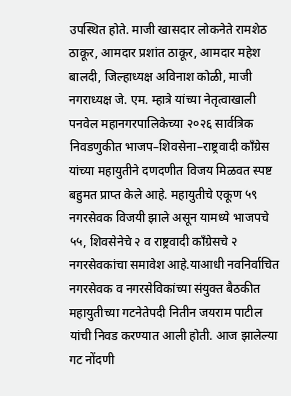उपस्थित होते. माजी खासदार लोकनेते रामशेठ ठाकूर, आमदार प्रशांत ठाकूर, आमदार महेश बालदी, जिल्हाध्यक्ष अविनाश कोळी, माजी नगराध्यक्ष जे. एम. म्हात्रे यांच्या नेतृत्वाखाली पनवेल महानगरपालिकेच्या २०२६ सार्वत्रिक निवडणुकीत भाजप–शिवसेना–राष्ट्रवादी काँग्रेस यांच्या महायुतीने दणदणीत विजय मिळवत स्पष्ट बहुमत प्राप्त केले आहे. महायुतीचे एकूण ५९ नगरसेवक विजयी झाले असून यामध्ये भाजपचे ५५, शिवसेनेचे २ व राष्ट्रवादी काँग्रेसचे २ नगरसेवकांचा समावेश आहे.याआधी नवनिर्वाचित नगरसेवक व नगरसेविकांच्या संयुक्त बैठकीत महायुतीच्या गटनेतेपदी नितीन जयराम पाटील यांची निवड करण्यात आली होती. आज झालेल्या गट नोंदणी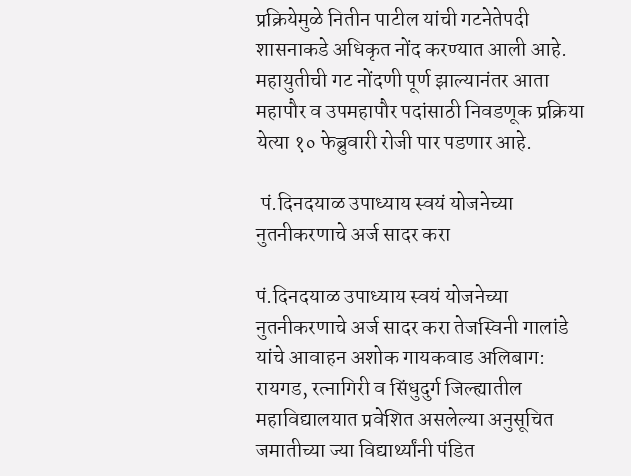प्रक्रियेमुळे नितीन पाटील यांची गटनेतेपदी शासनाकडे अधिकृत नोंद करण्यात आली आहे. महायुतीची गट नोंदणी पूर्ण झाल्यानंतर आता महापौर व उपमहापौर पदांसाठी निवडणूक प्रक्रिया येत्या १० फेब्रुवारी रोजी पार पडणार आहे.

 पं.दिनदयाळ उपाध्याय स्वयं योजनेच्या नुतनीकरणाचे अर्ज सादर करा

पं.दिनदयाळ उपाध्याय स्वयं योजनेच्या नुतनीकरणाचे अर्ज सादर करा तेजस्विनी गालांडे यांचे आवाहन अशोक गायकवाड अलिबाग: रायगड, रत्नागिरी व सिंधुदुर्ग जिल्ह्यातील महाविद्यालयात प्रवेशित असलेल्या अनुसूचित जमातीच्या ज्या विद्यार्थ्यांनी पंडित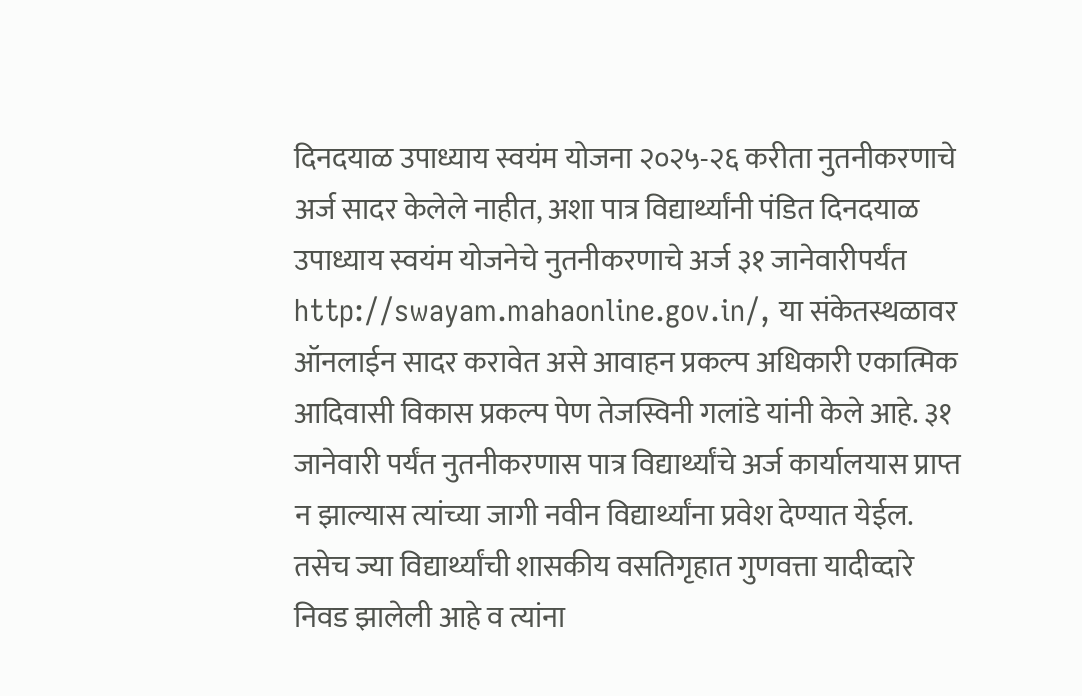दिनदयाळ उपाध्याय स्वयंम योजना २०२५-२६ करीता नुतनीकरणाचे अर्ज सादर केलेले नाहीत, अशा पात्र विद्यार्थ्यांनी पंडित दिनदयाळ उपाध्याय स्वयंम योजनेचे नुतनीकरणाचे अर्ज ३१ जानेवारीपर्यंत http://swayam.mahaonline.gov.in/, या संकेतस्थळावर ऑनलाईन सादर करावेत असे आवाहन प्रकल्प अधिकारी एकात्मिक आदिवासी विकास प्रकल्प पेण तेजस्विनी गलांडे यांनी केले आहे. ३१ जानेवारी पर्यंत नुतनीकरणास पात्र विद्यार्थ्यांचे अर्ज कार्यालयास प्राप्त न झाल्यास त्यांच्या जागी नवीन विद्यार्थ्यांना प्रवेश देण्यात येईल. तसेच ज्या विद्यार्थ्यांची शासकीय वसतिगृहात गुणवत्ता यादीव्दारे निवड झालेली आहे व त्यांना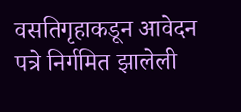वसतिगृहाकडून आवेदन पत्रे निर्गमित झालेली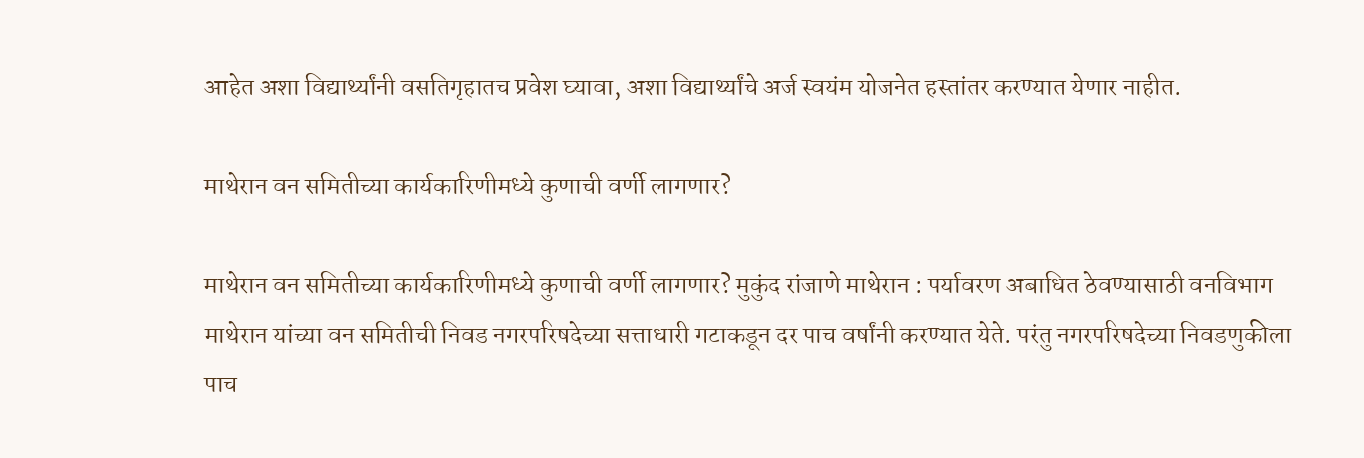आहेत अशा विद्यार्थ्यांनी वसतिगृहातच प्रवेश घ्यावा, अशा विद्यार्थ्यांचे अर्ज स्वयंम योजनेत हस्तांतर करण्यात येणार नाहीत.

माथेरान वन समितीच्या कार्यकारिणीमध्ये कुणाची वर्णी लागणार?

माथेरान वन समितीच्या कार्यकारिणीमध्ये कुणाची वर्णी लागणार? मुकुंद रांजाणे माथेरान : पर्यावरण अबाधित ठेवण्यासाठी वनविभाग माथेरान यांच्या वन समितीची निवड नगरपरिषदेच्या सत्ताधारी गटाकडून दर पाच वर्षांनी करण्यात येते. परंतु नगरपरिषदेच्या निवडणुकीला पाच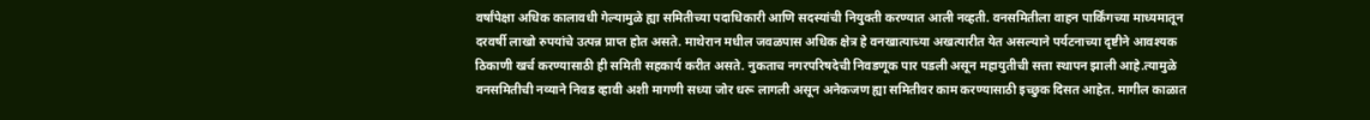वर्षांपेक्षा अधिक कालावधी गेल्यामुळे ह्या समितीच्या पदाधिकारी आणि सदस्यांची नियुक्ती करण्यात आली नव्हती. वनसमितीला वाहन पार्किंगच्या माध्यमातून दरवर्षी लाखो रुपयांचे उत्पन्न प्राप्त होत असते. माथेरान मधील जवळपास अधिक क्षेत्र हे वनखात्याच्या अखत्यारीत येत असल्याने पर्यटनाच्या दृष्टीने आवश्यक ठिकाणी खर्च करण्यासाठी ही समिती सहकार्य करीत असते. नुकताच नगरपरिषदेची निवडणूक पार पडली असून महायुतीची सत्ता स्थापन झाली आहे.त्यामुळे वनसमितीची नव्याने निवड व्हावी अशी मागणी सध्या जोर धरू लागली असून अनेकजण ह्या समितीवर काम करण्यासाठी इच्छुक दिसत आहेत. मागील काळात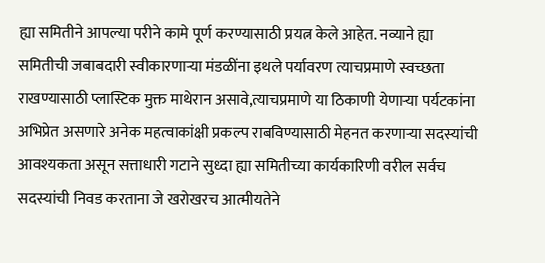ह्या समितीने आपल्या परीने कामे पूर्ण करण्यासाठी प्रयत्न केले आहेत. नव्याने ह्या समितीची जबाबदारी स्वीकारणाऱ्या मंडळींना इथले पर्यावरण त्याचप्रमाणे स्वच्छता राखण्यासाठी प्लास्टिक मुक्त माथेरान असावे,त्याचप्रमाणे या ठिकाणी येणाऱ्या पर्यटकांना अभिप्रेत असणारे अनेक महत्वाकांक्षी प्रकल्प राबविण्यासाठी मेहनत करणाऱ्या सदस्यांची आवश्यकता असून सत्ताधारी गटाने सुध्दा ह्या समितीच्या कार्यकारिणी वरील सर्वच सदस्यांची निवड करताना जे खरोखरच आत्मीयतेने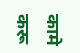कामे करू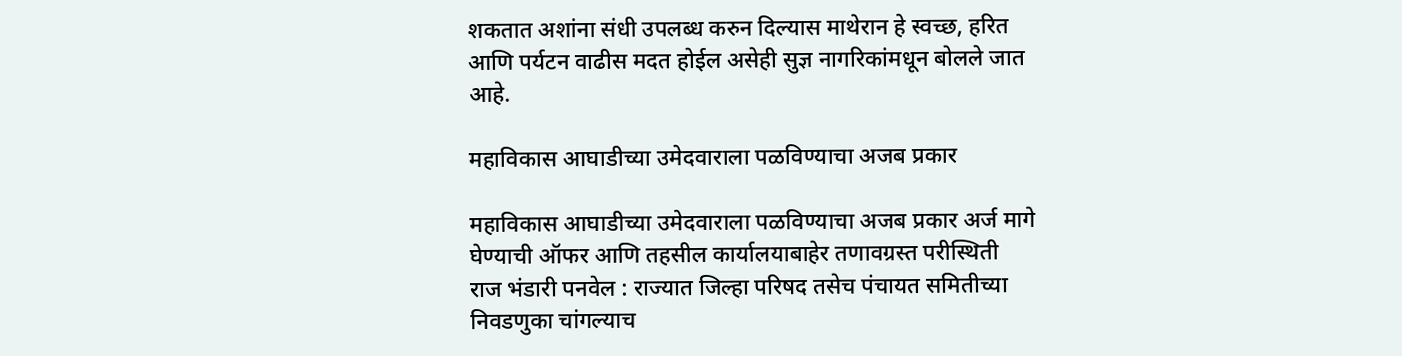शकतात अशांना संधी उपलब्ध करुन दिल्यास माथेरान हे स्वच्छ, हरित आणि पर्यटन वाढीस मदत होईल असेही सुज्ञ नागरिकांमधून बोलले जात आहे.

महाविकास आघाडीच्या उमेदवाराला पळविण्याचा अजब प्रकार

महाविकास आघाडीच्या उमेदवाराला पळविण्याचा अजब प्रकार अर्ज मागे घेण्याची ऑफर आणि तहसील कार्यालयाबाहेर तणावग्रस्त परीस्थिती राज भंडारी पनवेल : राज्यात जिल्हा परिषद तसेच पंचायत समितीच्या निवडणुका चांगल्याच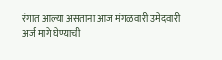रंगात आल्या असताना आज मंगळवारी उमेदवारी अर्ज मागे घेण्याची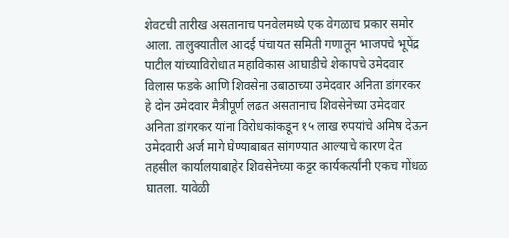शेवटची तारीख असतानाच पनवेलमध्ये एक वेगळाच प्रकार समोर आला. तालुक्यातील आदई पंचायत समिती गणातून भाजपचे भूपेंद्र पाटील यांच्याविरोधात महाविकास आघाडीचे शेकापचे उमेदवार विलास फडके आणि शिवसेना उबाठाच्या उमेदवार अनिता डांगरकर हे दोन उमेदवार मैत्रीपूर्ण लढत असतानाच शिवसेनेच्या उमेदवार अनिता डांगरकर यांना विरोधकांकडून १५ लाख रुपयांचे अमिष देऊन उमेदवारी अर्ज मागे घेण्याबाबत सांगण्यात आल्याचे कारण देत तहसील कार्यालयाबाहेर शिवसेनेच्या कट्टर कार्यकर्त्यांनी एकच गोंधळ घातला. यावेळी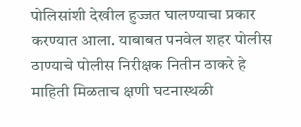पोलिसांशी देखील हुज्जत घालण्याचा प्रकार करण्यात आला. याबाबत पनवेल शहर पोलीस ठाण्याचे पोलीस निरीक्षक नितीन ठाकरे हे माहिती मिळताच क्षणी घटनास्थळी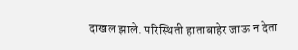दाखल झाले. परिस्थिती हाताबाहेर जाऊ न देता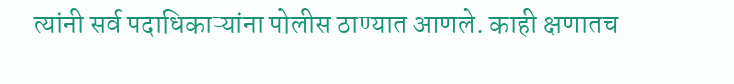त्यांनी सर्व पदाधिकाऱ्यांना पोलीस ठाण्यात आणले. काही क्षणातच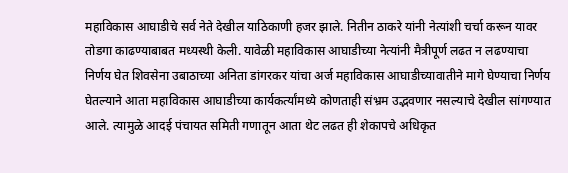महाविकास आघाडीचे सर्व नेते देखील याठिकाणी हजर झाले. नितीन ठाकरे यांनी नेत्यांशी चर्चा करून यावर तोडगा काढण्याबाबत मध्यस्थी केली. यावेळी महाविकास आघाडीच्या नेत्यांनी मैत्रीपूर्ण लढत न लढण्याचा निर्णय घेत शिवसेना उबाठाच्या अनिता डांगरकर यांचा अर्ज महाविकास आघाडीच्यावातीने मागे घेण्याचा निर्णय घेतल्याने आता महाविकास आघाडीच्या कार्यकर्त्यांमध्ये कोणताही संभ्रम उद्भवणार नसल्याचे देखील सांगण्यात आले. त्यामुळे आदई पंचायत समिती गणातून आता थेट लढत ही शेकापचे अधिकृत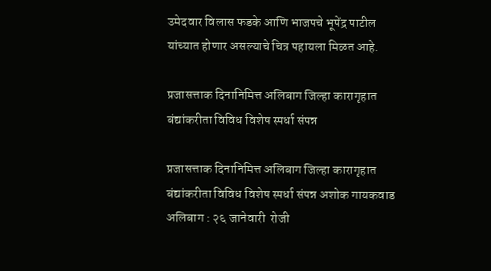उमेदवार विलास फडके आणि भाजपचे भूपेंद्र पाटील यांच्यात होणार असल्याचे चित्र पहायला मिळत आहे.

प्रजासत्ताक दिनानिमित्त अलिबाग जिल्हा कारागृहात बंद्यांकरीता विविध विशेष स्पर्धा संपन्न

प्रजासत्ताक दिनानिमित्त अलिबाग जिल्हा कारागृहात बंद्यांकरीता विविध विशेष स्पर्धा संपन्न अशोक गायकवाड अलिबाग : २६ जानेवारी  रोजी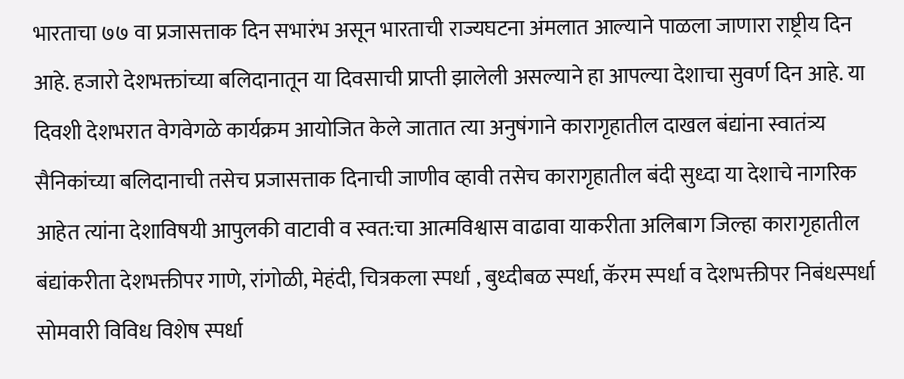भारताचा ७७ वा प्रजासत्ताक दिन सभारंभ असून भारताची राज्यघटना अंमलात आल्याने पाळला जाणारा राष्ट्रीय दिन आहे. हजारो देशभक्तांच्या बलिदानातून या दिवसाची प्राप्ती झालेली असल्याने हा आपल्या देशाचा सुवर्ण दिन आहे. या दिवशी देशभरात वेगवेगळे कार्यक्रम आयोजित केले जातात त्या अनुषंगाने कारागृहातील दाखल बंद्यांना स्वातंत्र्य सैनिकांच्या बलिदानाची तसेच प्रजासत्ताक दिनाची जाणीव व्हावी तसेच कारागृहातील बंदी सुध्दा या देशाचे नागरिक आहेत त्यांना देशाविषयी आपुलकी वाटावी व स्वत:चा आत्मविश्वास वाढावा याकरीता अलिबाग जिल्हा कारागृहातील बंद्यांकरीता देशभक्तीपर गाणे, रांगोळी, मेहंदी, चित्रकला स्पर्धा , बुध्दीबळ स्पर्धा, कॅरम स्पर्धा व देशभक्तीपर निबंधस्पर्धा सोमवारी विविध विशेष स्पर्धा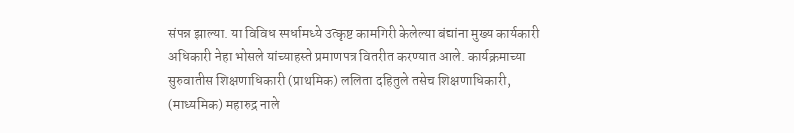संपन्न झाल्या. या विविध स्पर्धामध्ये उत्कृष्ट कामगिरी केलेल्या बंद्यांना मुख्य कार्यकारी अधिकारी नेहा भोसले यांच्याहस्ते प्रमाणपत्र वितरीत करण्यात आले. कार्यक्रमाच्या सुरुवातीस शिक्षणाधिकारी (प्राथमिक) ललिता दहितुले तसेच शिक्षणाधिकारी, (माध्यमिक) महारुद्र नाले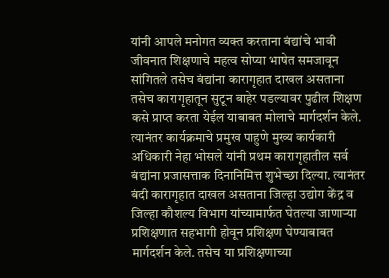यांनी आपले मनोगत व्यक्त करताना बंद्यांचे भावी जीवनात शिक्षणाचे महत्व सोप्या भाषेत समजावून सांगितले तसेच बंद्यांना कारागृहात दाखल असताना तसेच कारागृहातून सुटून बाहेर पडल्यावर पुढील शिक्षण कसे प्राप्त करता येईल याबाबत मोलाचे मार्गदर्शन केले. त्यानंतर कार्यक्रमाचे प्रमुख पाहुणे मुख्य कार्यकारी अधिकारी नेहा भोसले यांनी प्रथम कारागृहातील सर्व बंद्यांना प्रजासत्ताक दिनानिमित्त शुभेच्छा दिल्या. त्यानंतर बंदी कारागृहात दाखल असताना जिल्हा उद्योग केंद्र व जिल्हा कौशल्य विभाग यांच्यामार्फत घेतल्या जाणाऱ्या प्रशिक्षणात सहभागी होवून प्रशिक्षण घेण्याबाबत मार्गदर्शन केले. तसेच या प्रशिक्षणाच्या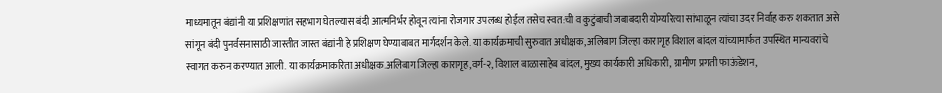माध्यमातून बंद्यांनी या प्रशिक्षणांत सहभाग घेतल्यास बंदी आत्मनिर्भर होवून त्यांना रोजगार उपलब्ध होईल तसेच स्वत:ची व कुटुंबाची जबाबदारी योग्यरित्या सांभाळून त्यांचा उदर निर्वाह करु शकतात असे सांगून बंदी पुनर्वसनासाठी जास्तीत जास्त बंद्यांनी हे प्रशिक्षण घेण्याबाबत मार्गदर्शन केले. या कार्यक्रमाची सुरुवात अधीक्षक, अलिबाग जिल्हा कारागृह विशाल बांदल यांच्यामार्फत उपस्थित मान्यवरांचे स्वागत करुन करण्यात आली. या कार्यक्रमाकरिता अधीक्षक.अलिबाग जिल्हा कारागृह,वर्ग-२, विशाल बाळासाहेब बांदल, मुख्य कार्यकारी अधिकारी, ग्रामीण प्रगती फाऊंडेशन,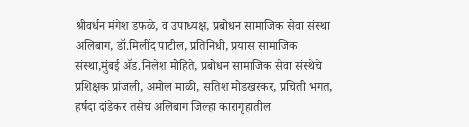श्रीवर्धन मंगेश डफळे, व उपाध्यक्ष, प्रबोधन सामाजिक सेवा संस्था अलिबाग, डॉ.मिलींद पाटील, प्रतिनिधी, प्रयास सामाजिक संस्था,मुंबई ॲड.निलेश मोहिते, प्रबोधन सामाजिक सेवा संस्थेचे प्रशिक्षक प्रांजली, अमोल माळी, सतिश मोडखरकर, प्रचिती भगत, हर्षदा दांडेकर तसेच अलिबाग जिल्हा कारागृहातील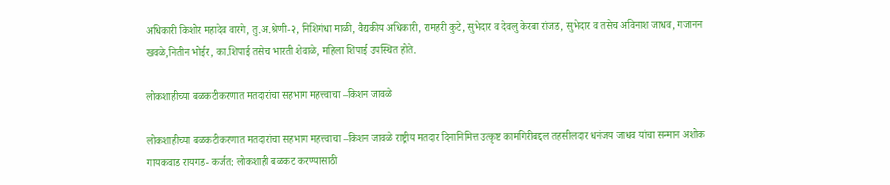अधिकारी किशोर महादेव वारगे, तु.अ.श्रेणी-२, निशिगंधा माळी, वैद्यकीय अधिकारी, रामहरी कुटे, सुभेदार व देवलु केरबा रांजड, सुभेदार व तसेच अविनाश जाधव, गजानन खवळे,नितीन भोईर, का.शिपाई तसेच भारती शेवाळे, महिला शिपाई उपस्थित होते.

लोकशाहीच्या बळकटीकरणात मतदारांचा सहभाग महत्त्वाचा –किशन जावळे

लोकशाहीच्या बळकटीकरणात मतदारांचा सहभाग महत्त्वाचा –किशन जावळे राष्ट्रीय मतदार दिनानिमित्त उत्कृष्ट कामगिरीबद्दल तहसीलदार धनंजय जाधव यांचा सन्मान अशोक गायकवाड रायगड- कर्जत: लोकशाही बळकट करण्यासाठी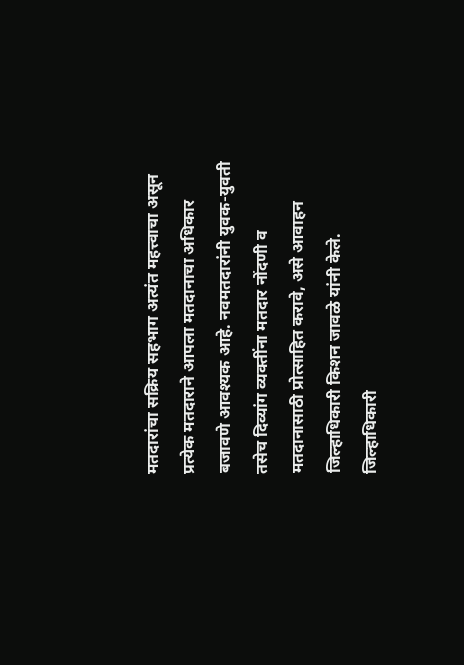मतदारांचा सक्रिय सहभाग अत्यंत महत्त्वाचा असून प्रत्येक मतदाराने आपला मतदानाचा अधिकार बजावणे आवश्यक आहे. नवमतदारांनी युवक-युवती तसेच दिव्यांग व्यक्तींना मतदार नोंदणी व मतदानासाठी प्रोत्साहित करावे, असे आवाहन जिल्हाधिकारी किशन जावळे यांनी केले. जिल्हाधिकारी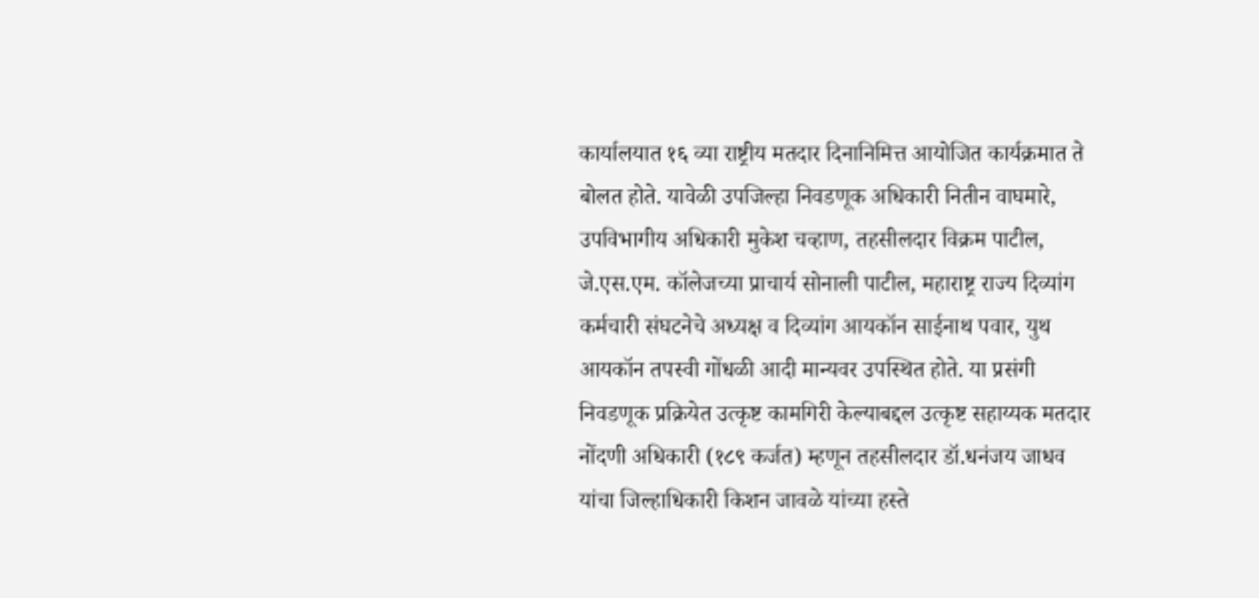कार्यालयात १६ व्या राष्ट्रीय मतदार दिनानिमित्त आयोजित कार्यक्रमात ते बोलत होते. यावेळी उपजिल्हा निवडणूक अधिकारी नितीन वाघमारे, उपविभागीय अधिकारी मुकेश चव्हाण, तहसीलदार विक्रम पाटील, जे.एस.एम. कॉलेजच्या प्राचार्य सोनाली पाटील, महाराष्ट्र राज्य दिव्यांग कर्मचारी संघटनेचे अध्यक्ष व दिव्यांग आयकॉन साईनाथ पवार, युथ आयकॉन तपस्वी गोंधळी आदी मान्यवर उपस्थित होते. या प्रसंगी निवडणूक प्रक्रियेत उत्कृष्ट कामगिरी केल्याबद्दल उत्कृष्ट सहाय्यक मतदार नोंदणी अधिकारी (१८९ कर्जत) म्हणून तहसीलदार डॉ.धनंजय जाधव यांचा जिल्हाधिकारी किशन जावळे यांच्या हस्ते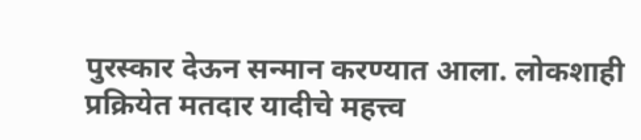पुरस्कार देऊन सन्मान करण्यात आला. लोकशाही प्रक्रियेत मतदार यादीचे महत्त्व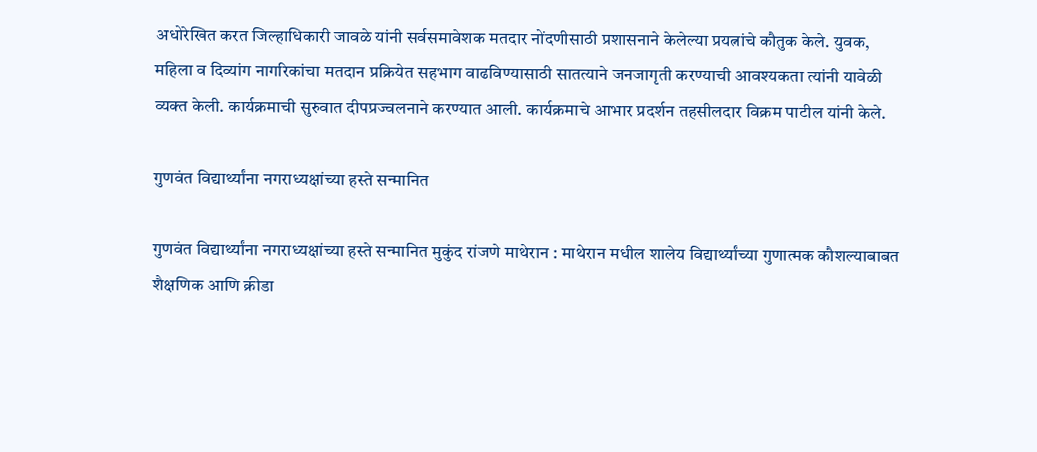अधोरेखित करत जिल्हाधिकारी जावळे यांनी सर्वसमावेशक मतदार नोंदणीसाठी प्रशासनाने केलेल्या प्रयत्नांचे कौतुक केले. युवक, महिला व दिव्यांग नागरिकांचा मतदान प्रक्रियेत सहभाग वाढविण्यासाठी सातत्याने जनजागृती करण्याची आवश्यकता त्यांनी यावेळी व्यक्त केली. कार्यक्रमाची सुरुवात दीपप्रज्वलनाने करण्यात आली. कार्यक्रमाचे आभार प्रदर्शन तहसीलदार विक्रम पाटील यांनी केले.

गुणवंत विद्यार्थ्यांना नगराध्यक्षांच्या हस्ते सन्मानित

गुणवंत विद्यार्थ्यांना नगराध्यक्षांच्या हस्ते सन्मानित मुकुंद रांजणे माथेरान : माथेरान मधील शालेय विद्यार्थ्यांच्या गुणात्मक कौशल्याबाबत शैक्षणिक आणि क्रीडा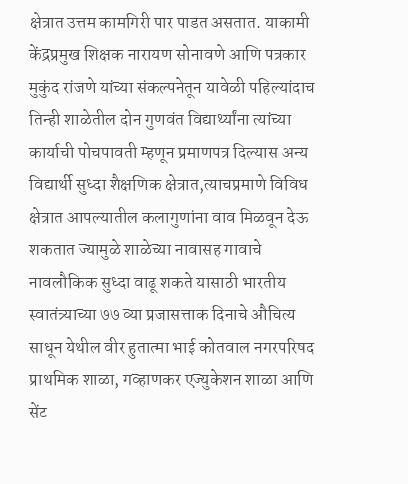क्षेत्रात उत्तम कामगिरी पार पाडत असतात. याकामी केंद्रप्रमुख शिक्षक नारायण सोनावणे आणि पत्रकार मुकुंद रांजणे यांच्या संकल्पनेतून यावेळी पहिल्यांदाच तिन्ही शाळेतील दोन गुणवंत विद्यार्थ्यांना त्यांच्या कार्याची पोचपावती म्हणून प्रमाणपत्र दिल्यास अन्य विद्यार्थी सुध्दा शैक्षणिक क्षेत्रात,त्याचप्रमाणे विविध क्षेत्रात आपल्यातील कलागुणांना वाव मिळवून देऊ शकतात ज्यामुळे शाळेच्या नावासह गावाचे नावलौकिक सुध्दा वाढू शकते यासाठी भारतीय स्वातंत्र्याच्या ७७ व्या प्रजासत्ताक दिनाचे औचित्य साधून येथील वीर हुतात्मा भाई कोतवाल नगरपरिषद प्राथमिक शाळा, गव्हाणकर एज्युकेशन शाळा आणि सेंट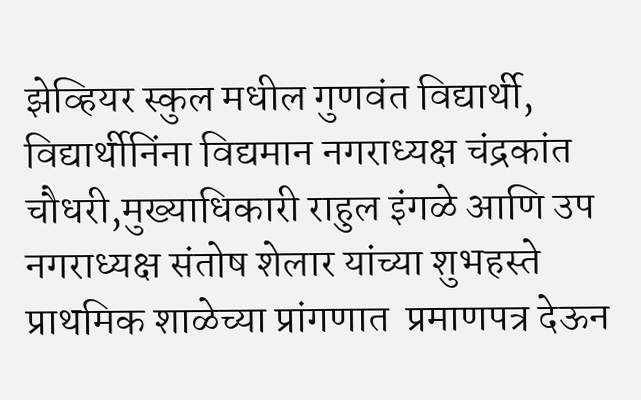झेव्हियर स्कुल मधील गुणवंत विद्यार्थी, विद्यार्थीनिंना विद्यमान नगराध्यक्ष चंद्रकांत चौधरी,मुख्याधिकारी राहुल इंगळे आणि उप नगराध्यक्ष संतोष शेलार यांच्या शुभहस्ते प्राथमिक शाळेच्या प्रांगणात  प्रमाणपत्र देऊन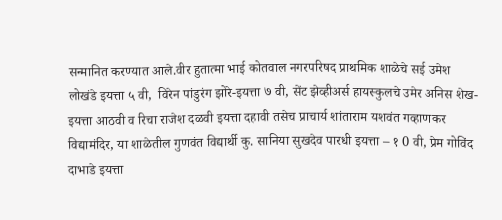सन्मानित करण्यात आले.वीर हुतात्मा भाई कोतवाल नगरपरिषद प्राथमिक शाळेचे सई उमेश लोखंडे इयत्ता ५ वी,  विरेन पांडुरंग झोरे-इयत्ता ७ वी, सेंट झेव्हीअर्स हायस्कुलचे उमेर अनिस शेख- इयत्ता आठवी व रिचा राजेश दळवी इयत्ता दहावी तसेच प्राचार्य शांताराम यशवंत गव्हाणकर विद्यामंदिर, या शाळेतील गुणवंत विद्यार्थी कु. सानिया सुखदेव पारधी इयत्ता – १ 0 वी, प्रेम गोविंद दाभाडे इयत्ता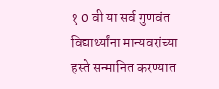१ 0 वी या सर्व गुणवंत  विद्यार्थ्यांना मान्यवरांच्या हस्ते सन्मानित करण्यात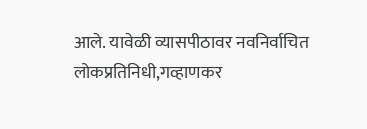आले. यावेळी व्यासपीठावर नवनिर्वाचित लोकप्रतिनिधी,गव्हाणकर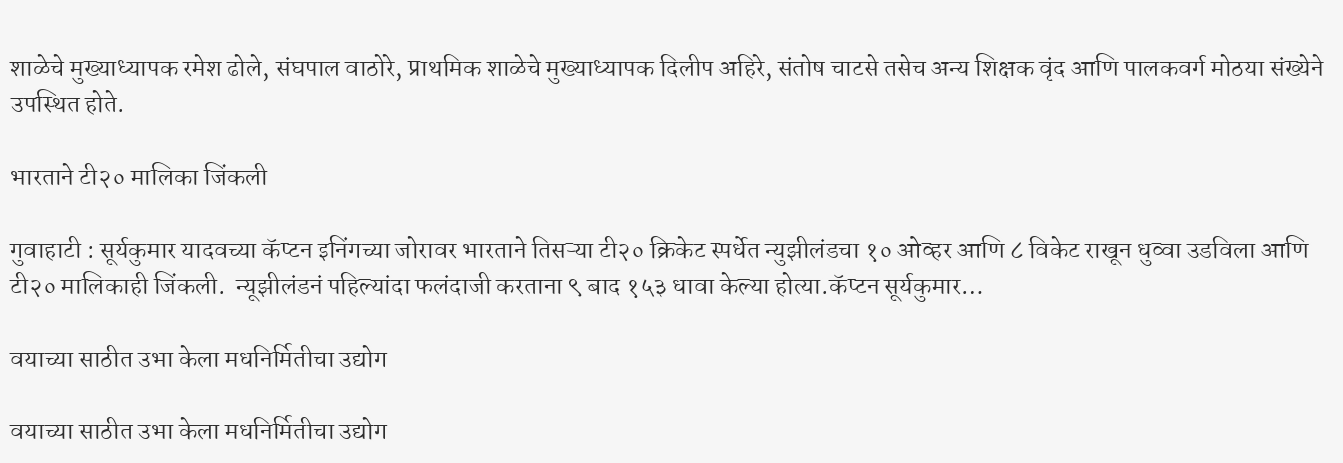शाळेचे मुख्याध्यापक रमेश ढोले, संघपाल वाठोरे, प्राथमिक शाळेचे मुख्याध्यापक दिलीप अहिरे, संतोष चाटसे तसेच अन्य शिक्षक वृंद आणि पालकवर्ग मोठया संख्येने उपस्थित होते.

भारताने टी२० मालिका जिंकली

गुवाहाटी : सूर्यकुमार यादवच्या कॅप्टन इनिंगच्या जोरावर भारताने तिसऱ्या टी२० क्रिकेट स्पर्धेत न्युझीलंडचा १० ओव्हर आणि ८ विकेट राखून धुव्वा उडविला आणि टी२० मालिकाही जिंकली.  न्यूझीलंडनं पहिल्यांदा फलंदाजी करताना ९ बाद १५३ धावा केल्या होत्या.कॅप्टन सूर्यकुमार…

वयाच्या साठीत उभा केला मधनिर्मितीचा उद्योग

वयाच्या साठीत उभा केला मधनिर्मितीचा उद्योग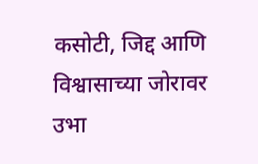कसोटी, जिद्द आणि विश्वासाच्या जोरावर उभा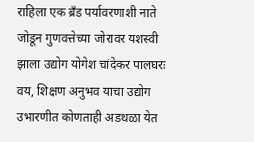राहिला एक ब्रँड पर्यावरणाशी नाते जोडून गुणवत्तेच्या जोरावर यशस्वी झाला उद्योग योगेश चांदेकर पालघरः  वय, शिक्षण अनुभव याचा उद्योग उभारणीत कोणताही अडथळा येत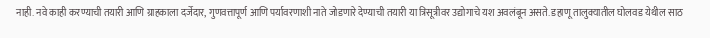नाही. नवे काही करण्याची तयारी आणि ग्राहकाला दर्जेदार, गुणवत्तापूर्ण आणि पर्यावरणाशी नाते जोडणारे देण्याची तयारी या त्रिसूत्रीवर उद्योगाचे यश अवलंबून असते. डहाणू तालुक्यातील घोलवड येथील साठ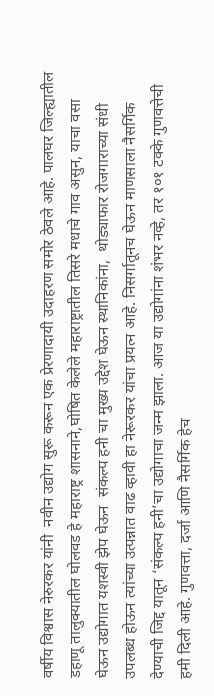वर्षीय विश्वास नेरुरकर यांनी  नवीन उद्योग सुरू करून एक प्रेरणादायी उदाहरण समोर ठेवले आहे. पालघर जिल्ह्यातील डहाणू तालुक्यातील घोलवड हे महाराष्ट्र शासनाने,घोषित केलेले महाराष्ट्रातील तिसरे मधाचे गाव असुन, याचा वसा घेऊन उद्योगात यशस्वी झेप घेऊन  संकल्प हनी चा मुख्य उद्देश घेऊन स्थानिकांना,  थोड्याफार रोजगाराच्या संधी उपलब्ध होऊन त्यांच्या उत्पन्नात वाढ व्हावी हा नेरूरकर यांचा प्रयत्न आहे. निसर्गातूनच घेऊन माणसाला नैसर्गिक देण्याची जिद्द यातून ‘संकल्प हनी’चा उद्योगाचा जन्म झाला. आज या उद्योगांना शंभर नव्हे, तर १०१ टक्के गुणवत्तेची हमी दिली आहे. गुणवत्ता, दर्जा आणि नैसर्गिक हेच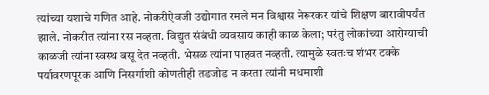त्यांच्या यशाचे गणित आहे. नोकरीऐवजी उद्योगात रमले मन विश्वास नेरूरकर यांचे शिक्षण बारावीपर्यंत झाले. नोकरीत त्यांना रस नव्हता. विद्युत संबंधी व्यवसाय काही काळ केला; परंतु लोकांच्या आरोग्याची काळजी त्यांना स्वस्थ बसू देत नव्हती. भेसळ त्यांना पाहवत नव्हती. त्यामुळे स्वतःच शंभर टक्के पर्यावरणपूरक आणि निसर्गाशी कोणतीही तडजोड न करता त्यांनी मधमाशी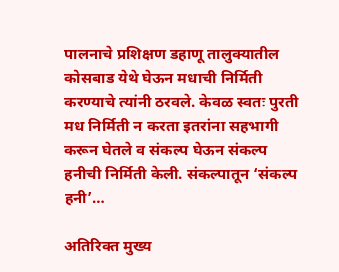पालनाचे प्रशिक्षण डहाणू तालुक्यातील कोसबाड येथे घेऊन मधाची निर्मिती करण्याचे त्यांनी ठरवले. केवळ स्वतः पुरती मध निर्मिती न करता इतरांना सहभागी करून घेतले व संकल्प घेऊन संकल्प हनीची निर्मिती केली. संकल्पातून ‘संकल्प हनी’…

अतिरिक्त मुख्य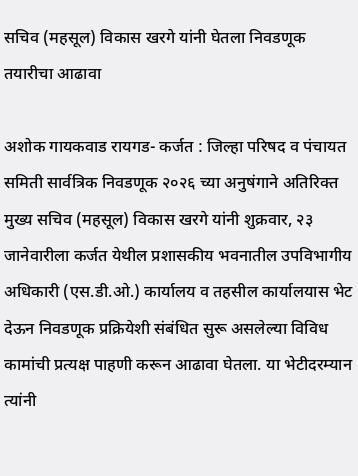सचिव (महसूल) विकास खरगे यांनी घेतला निवडणूक तयारीचा आढावा

अशोक गायकवाड रायगड- कर्जत : जिल्हा परिषद व पंचायत समिती सार्वत्रिक निवडणूक २०२६ च्या अनुषंगाने अतिरिक्त मुख्य सचिव (महसूल) विकास खरगे यांनी शुक्रवार, २३ जानेवारीला कर्जत येथील प्रशासकीय भवनातील उपविभागीय अधिकारी (एस.डी.ओ.) कार्यालय व तहसील कार्यालयास भेट देऊन निवडणूक प्रक्रियेशी संबंधित सुरू असलेल्या विविध कामांची प्रत्यक्ष पाहणी करून आढावा घेतला. या भेटीदरम्यान त्यांनी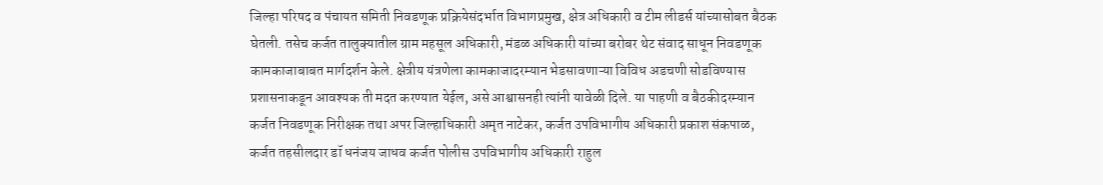जिल्हा परिषद व पंचायत समिती निवडणूक प्रक्रियेसंदर्भात विभागप्रमुख, क्षेत्र अधिकारी व टीम लीडर्स यांच्यासोबत बैठक घेतली. तसेच कर्जत तालुक्यातील ग्राम महसूल अधिकारी, मंडळ अधिकारी यांच्या बरोबर थेट संवाद साधून निवडणूक कामकाजाबाबत मार्गदर्शन केले. क्षेत्रीय यंत्रणेला कामकाजादरम्यान भेडसावणाऱ्या विविध अडचणी सोडविण्यास प्रशासनाकडून आवश्यक ती मदत करण्यात येईल, असे आश्वासनही त्यांनी यावेळी दिले. या पाहणी व बैठकीदरम्यान कर्जत निवडणूक निरीक्षक तथा अपर जिल्हाधिकारी अमृत नाटेकर, कर्जत उपविभागीय अधिकारी प्रकाश संकपाळ, कर्जत तहसीलदार डॉ धनंजय जाधव कर्जत पोलीस उपविभागीय अधिकारी राहुल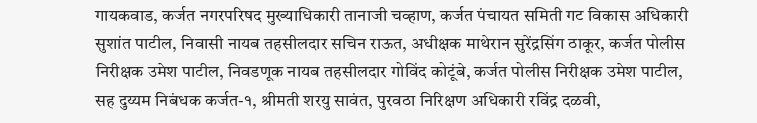गायकवाड, कर्जत नगरपरिषद मुख्याधिकारी तानाजी चव्हाण, कर्जत पंचायत समिती गट विकास अधिकारी सुशांत पाटील, निवासी नायब तहसीलदार सचिन राऊत, अधीक्षक माथेरान सुरेंद्रसिंग ठाकूर, कर्जत पोलीस निरीक्षक उमेश पाटील, निवडणूक नायब तहसीलदार गोविंद कोटूंबे, कर्जत पोलीस निरीक्षक उमेश पाटील, सह दुय्यम निबंधक कर्जत-१, श्रीमती शरयु सावंत, पुरवठा निरिक्षण अधिकारी रविंद्र दळवी,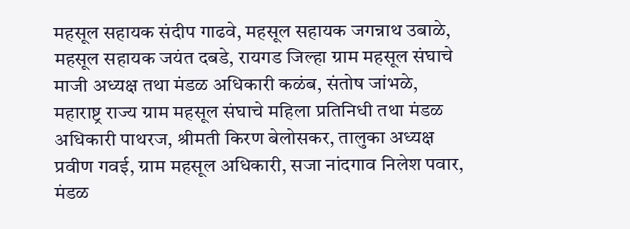महसूल सहायक संदीप गाढवे, महसूल सहायक जगन्नाथ उबाळे, महसूल सहायक जयंत दबडे, रायगड जिल्हा ग्राम महसूल संघाचे माजी अध्यक्ष तथा मंडळ अधिकारी कळंब, संतोष जांभळे, महाराष्ट्र राज्य ग्राम महसूल संघाचे महिला प्रतिनिधी तथा मंडळ अधिकारी पाथरज, श्रीमती किरण बेलोसकर, तालुका अध्यक्ष प्रवीण गवई, ग्राम महसूल अधिकारी, सजा नांदगाव निलेश पवार, मंडळ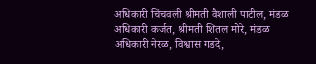अधिकारी चिंचवली श्रीमती वैशाली पाटील, मंडळ अधिकारी कर्जत, श्रीमती शितल मोरे, मंडळ अधिकारी नेरळ, विश्वास गडदे,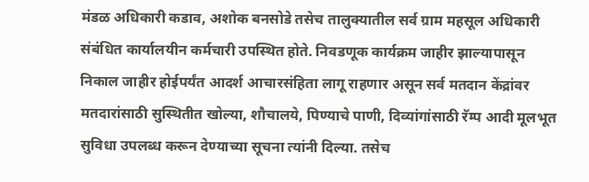मंडळ अधिकारी कडाव, अशोक बनसोडे तसेच तालुक्यातील सर्व ग्राम महसूल अधिकारी संबंधित कार्यालयीन कर्मचारी उपस्थित होते. निवडणूक कार्यक्रम जाहीर झाल्यापासून निकाल जाहीर होईपर्यंत आदर्श आचारसंहिता लागू राहणार असून सर्व मतदान केंद्रांवर मतदारांसाठी सुस्थितीत खोल्या, शौचालये, पिण्याचे पाणी, दिव्यांगांसाठी रॅम्प आदी मूलभूत सुविधा उपलब्ध करून देण्याच्या सूचना त्यांनी दिल्या. तसेच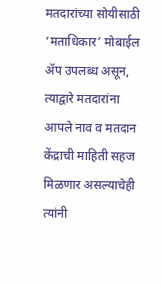मतदारांच्या सोयीसाठी ‘मताधिकार’ मोबाईल ॲप उपलब्ध असून, त्याद्वारे मतदारांना आपले नाव व मतदान केंद्राची माहिती सहज मिळणार असल्याचेही त्यांनी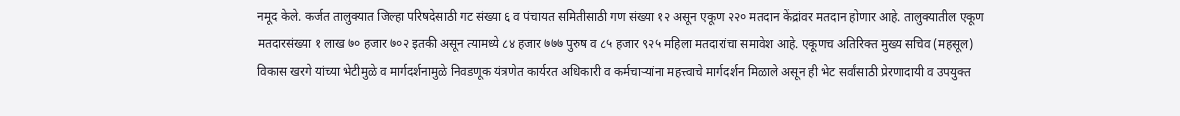नमूद केले. कर्जत तालुक्यात जिल्हा परिषदेसाठी गट संख्या ६ व पंचायत समितीसाठी गण संख्या १२ असून एकूण २२० मतदान केंद्रांवर मतदान होणार आहे. तालुक्यातील एकूण मतदारसंख्या १ लाख ७० हजार ७०२ इतकी असून त्यामध्ये ८४ हजार ७७७ पुरुष व ८५ हजार ९२५ महिला मतदारांचा समावेश आहे. एकूणच अतिरिक्त मुख्य सचिव (महसूल) विकास खरगे यांच्या भेटीमुळे व मार्गदर्शनामुळे निवडणूक यंत्रणेत कार्यरत अधिकारी व कर्मचाऱ्यांना महत्त्वाचे मार्गदर्शन मिळाले असून ही भेट सर्वांसाठी प्रेरणादायी व उपयुक्त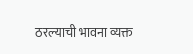ठरल्याची भावना व्यक्त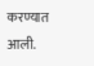करण्यात आली.